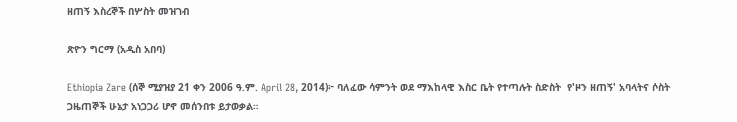ዘጠኝ እስረኞች በሦስት መዝገብ

ጽዮን ግርማ (አዲስ አበባ)

Ethiopia Zare (ሰኞ ሚያዝያ 21 ቀን 2006 ዓ.ም. April 28, 2014)፦ ባለፈው ሳምንት ወደ ማእከላዊ እስር ቤት የተጣሉት ስድስት  የ'ዞን ዘጠኝ' አባላትና ሶስት ጋዜጠኞች ሁኔታ አነጋጋሪ ሆኖ መሰንበቱ ይታወቃል።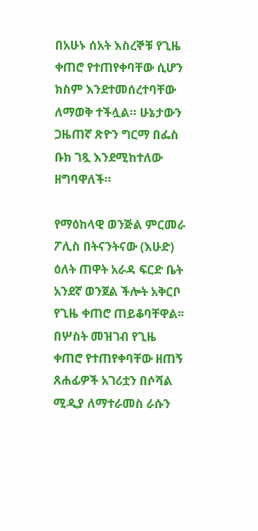በአሁኑ ሰአት እስረኞቹ የጊዜ ቀጠሮ የተጠየቀባቸው ሲሆን ክስም እንደተመሰረተባቸው ለማወቅ ተችሏል። ሁኔታውን ጋዜጠኛ ጽዮን ግርማ በፌስ ቡክ ገጿ እንደሚከተለው ዘግባዋለች።

የማዕከላዊ ወንጅል ምርመራ ፖሊስ በትናንትናው (እሁድ) ዕለት ጠዋት አራዳ ፍርድ ቤት አንደኛ ወንጀል ችሎት አቅርቦ የጊዜ ቀጠሮ ጠይቆባቸዋል፡፡ በሦስት መዝገብ የጊዜ ቀጠሮ የተጠየቀባቸው ዘጠኝ ጸሐፊዎች አገሪቷን በሶሻል ሚዲያ ለማተራመስ ራሱን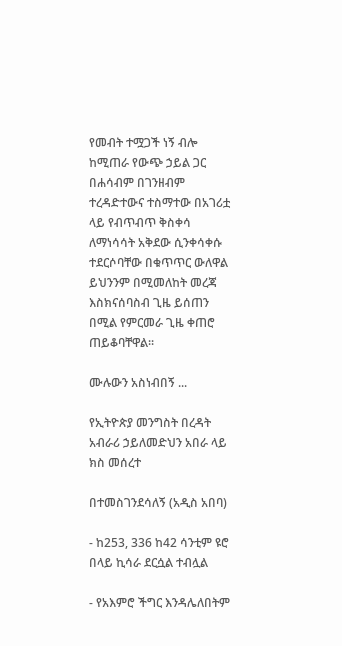የመብት ተሟጋች ነኝ ብሎ ከሚጠራ የውጭ ኃይል ጋር በሐሳብም በገንዘብም ተረዳድተውና ተስማተው በአገሪቷ ላይ የብጥብጥ ቅስቀሳ ለማነሳሳት አቅደው ሲንቀሳቀሱ ተደርሶባቸው በቁጥጥር ውለዋል ይህንንም በሚመለከት መረጃ እስክናሰባስብ ጊዜ ይሰጠን በሚል የምርመራ ጊዜ ቀጠሮ ጠይቆባቸዋል፡፡

ሙሉውን አስነብበኝ ...

የኢትዮጵያ መንግስት በረዳት አብራሪ ኃይለመድህን አበራ ላይ ክስ መሰረተ

በተመስገንደሳለኝ (አዲስ አበባ)

- ከ253, 336 ከ42 ሳንቲም ዩሮ በላይ ኪሳራ ደርሷል ተብሏል

- የአእምሮ ችግር እንዳሌለበትም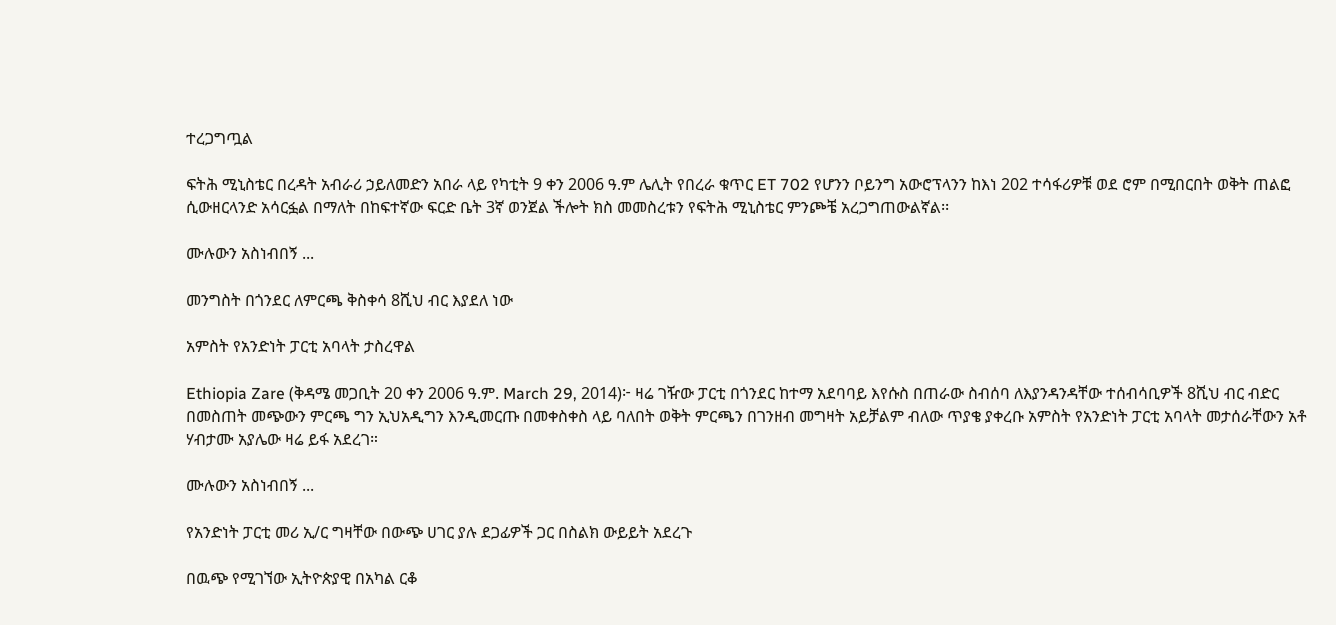ተረጋግጧል

ፍትሕ ሚኒስቴር በረዳት አብራሪ ኃይለመድን አበራ ላይ የካቲት 9 ቀን 2006 ዓ.ም ሌሊት የበረራ ቁጥር ET 702 የሆንን ቦይንግ አውሮፕላንን ከእነ 202 ተሳፋሪዎቹ ወደ ሮም በሚበርበት ወቅት ጠልፎ ሲውዘርላንድ አሳርፏል በማለት በከፍተኛው ፍርድ ቤት 3ኛ ወንጀል ችሎት ክስ መመስረቱን የፍትሕ ሚኒስቴር ምንጮቼ አረጋግጠውልኛል፡፡

ሙሉውን አስነብበኝ ...

መንግስት በጎንደር ለምርጫ ቅስቀሳ 8ሺህ ብር እያደለ ነው

አምስት የአንድነት ፓርቲ አባላት ታስረዋል

Ethiopia Zare (ቅዳሜ መጋቢት 20 ቀን 2006 ዓ.ም. March 29, 2014)፦ ዛሬ ገዥው ፓርቲ በጎንደር ከተማ አደባባይ እየሱስ በጠራው ስብሰባ ለእያንዳንዳቸው ተሰብሳቢዎች 8ሺህ ብር ብድር በመስጠት መጭውን ምርጫ ግን ኢህአዲግን እንዲመርጡ በመቀስቀስ ላይ ባለበት ወቅት ምርጫን በገንዘብ መግዛት አይቻልም ብለው ጥያቄ ያቀረቡ አምስት የአንድነት ፓርቲ አባላት መታሰራቸውን አቶ ሃብታሙ አያሌው ዛሬ ይፋ አደረገ።

ሙሉውን አስነብበኝ ...

የአንድነት ፓርቲ መሪ ኢ/ር ግዛቸው በውጭ ሀገር ያሉ ደጋፊዎች ጋር በስልክ ውይይት አደረጉ

በዉጭ የሚገኘው ኢትዮጵያዊ በአካል ርቆ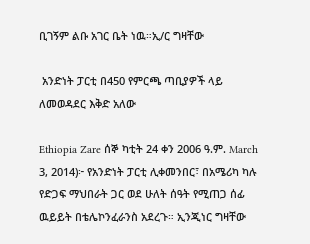ቢገኝም ልቡ አገር ቤት ነዉ።ኢ/ር ግዛቸው

 አንድነት ፓርቲ በ450 የምርጫ ጣቢያዎች ላይ ለመወዳደር እቅድ አለው

Ethiopia Zare ሰኞ ካቲት 24 ቀን 2006 ዓ.ም. March 3, 2014)፦ የአንድነት ፓርቲ ሊቀመንበር፣ በአሜሪካ ካሉ የድጋፍ ማህበራት ጋር ወደ ሁለት ሰዓት የሚጠጋ ሰፊ ዉይይት በቴሌኮንፈራንስ አደረጉ። ኢንጂነር ግዛቸው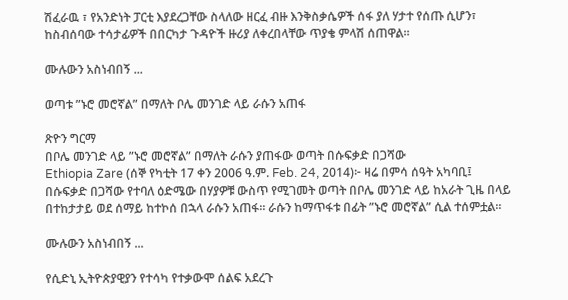ሽፈራዉ ፣ የአንድነት ፓርቲ እያደረጋቸው ስላለው ዘርፈ ብዙ እንቅስቃሴዎች ሰፋ ያለ ሃታተ የሰጡ ሲሆን፣ ከስብሰባው ተሳታፊዎች በበርካታ ጉዳዮች ዙሪያ ለቀረበላቸው ጥያቄ ምላሽ ሰጠዋል።

ሙሉውን አስነብበኝ ...

ወጣቱ ”ኑሮ መሮኛል” በማለት ቦሌ መንገድ ላይ ራሱን አጠፋ

ጽዮን ግርማ
በቦሌ መንገድ ላይ ”ኑሮ መሮኛል” በማለት ራሱን ያጠፋው ወጣት በሱፍቃድ በጋሻው
Ethiopia Zare (ሰኞ የካቲት 17 ቀን 2006 ዓ.ም. Feb. 24, 2014)፦ ዛሬ በምሳ ሰዓት አካባቢ፤ በሱፍቃድ በጋሻው የተባለ ዕድሜው በሃያዎቹ ውስጥ የሚገመት ወጣት በቦሌ መንገድ ላይ ከአራት ጊዜ በላይ በተከታታይ ወደ ሰማይ ከተኮሰ በኋላ ራሱን አጠፋ። ራሱን ከማጥፋቱ በፊት ”ኑሮ መሮኛል” ሲል ተሰምቷል።

ሙሉውን አስነብበኝ ...

የሲድኒ ኢትዮጵያዊያን የተሳካ የተቃውሞ ሰልፍ አደረጉ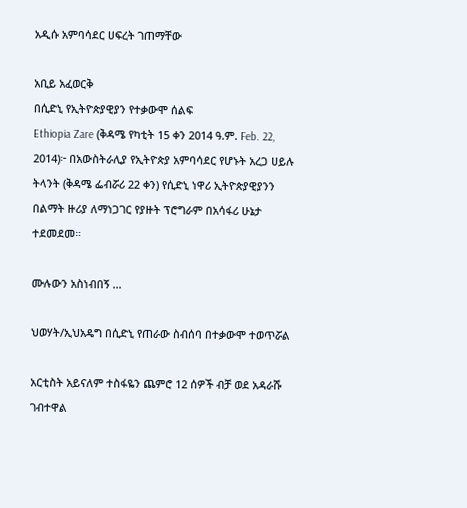አዲሱ አምባሳደር ሀፍረት ገጠማቸው

አቢይ አፈወርቅ
በሲድኒ የኢትዮጵያዊያን የተቃውሞ ሰልፍ
Ethiopia Zare (ቅዳሜ የካቲት 15 ቀን 2014 ዓ.ም. Feb. 22, 2014)፦ በአውስትራሊያ የኢትዮጵያ አምባሳደር የሆኑት አረጋ ሀይሉ ትላንት (ቅዳሜ ፌብሯሪ 22 ቀን) የሲድኒ ነዋሪ ኢትዮጵያዊያንን በልማት ዙሪያ ለማነጋገር የያዙት ፕሮግራም በአሳፋሪ ሁኔታ ተደመደመ።

ሙሉውን አስነብበኝ ...

ህወሃት/ኢህአዴግ በሲድኒ የጠራው ስብሰባ በተቃውሞ ተወጥሯል

አርቲስት አይናለም ተስፋዬን ጨምሮ 12 ሰዎች ብቻ ወደ አዳራሹ ገብተዋል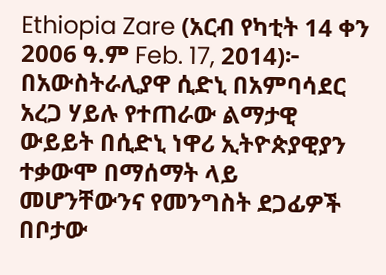Ethiopia Zare (አርብ የካቲት 14 ቀን 2006 ዓ.ም Feb. 17, 2014)፦ በአውስትራሊያዋ ሲድኒ በአምባሳደር አረጋ ሃይሉ የተጠራው ልማታዊ ውይይት በሲድኒ ነዋሪ ኢትዮጵያዊያን ተቃውሞ በማሰማት ላይ መሆንቸውንና የመንግስት ደጋፊዎች በቦታው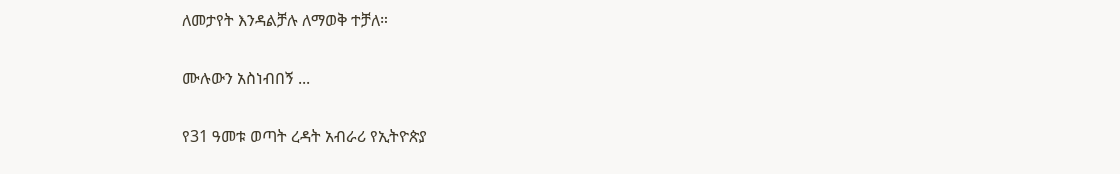ለመታየት እንዳልቻሉ ለማወቅ ተቻለ።

ሙሉውን አስነብበኝ ...

የ31 ዓመቱ ወጣት ረዳት አብራሪ የኢትዮጵያ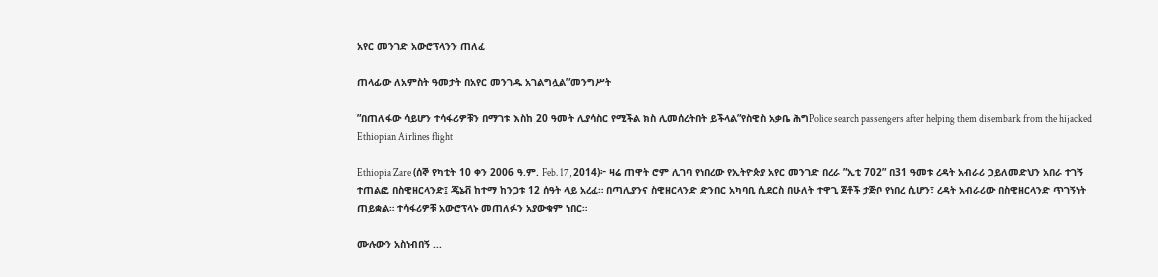አየር መንገድ አውሮፕላንን ጠለፈ

ጠላፊው ለአምስት ዓመታት በአየር መንገዱ አገልግሏል”መንግሥት

”በጠለፋው ሳይሆን ተሳፋሪዎቹን በማገቱ እስከ 20 ዓመት ሊያሳስር የሚችል ክስ ሊመሰረትበት ይችላል”የስዊስ አቃቤ ሕግPolice search passengers after helping them disembark from the hijacked Ethiopian Airlines flight

Ethiopia Zare (ሰኞ የካቲት 10 ቀን 2006 ዓ.ም. Feb. 17, 2014)፦ ዛሬ ጠዋት ሮም ሊገባ የነበረው የኢትዮጵያ አየር መንገድ በረራ ”ኢቲ 702” በ31 ዓመቱ ረዳት አብራሪ ኃይለመድህን አበራ ተገኝ ተጠልፎ በስዊዘርላንድ፤ ጄኔቭ ከተማ ከንጋቱ 12 ሰዓት ላይ አረፈ። በጣሊያንና ስዊዘርላንድ ድንበር አካባቢ ሲደርስ በሁለት ተዋጊ ጀቶች ታጅቦ የነበረ ሲሆን፣ ረዳት አብራሪው በስዊዘርላንድ ጥገኝነት ጠይቋል። ተሳፋሪዎቹ አውሮፕላኑ መጠለፉን አያውቁም ነበር።

ሙሉውን አስነብበኝ ...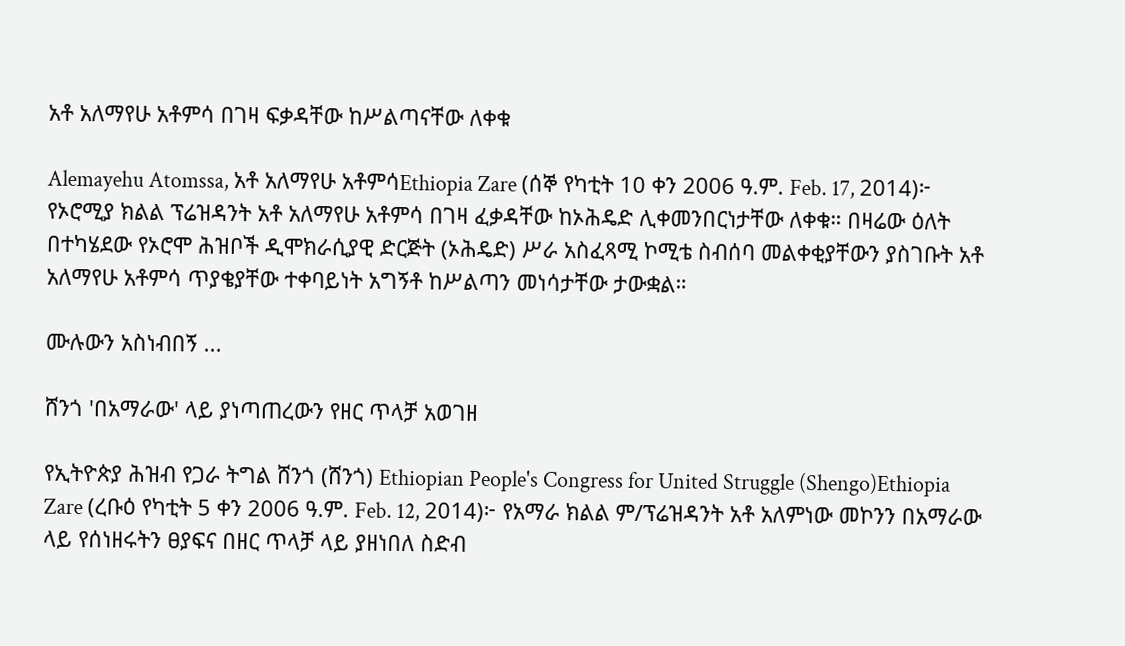አቶ አለማየሁ አቶምሳ በገዛ ፍቃዳቸው ከሥልጣናቸው ለቀቁ

Alemayehu Atomssa, አቶ አለማየሁ አቶምሳEthiopia Zare (ሰኞ የካቲት 10 ቀን 2006 ዓ.ም. Feb. 17, 2014)፦ የኦሮሚያ ክልል ፕሬዝዳንት አቶ አለማየሁ አቶምሳ በገዛ ፈቃዳቸው ከኦሕዴድ ሊቀመንበርነታቸው ለቀቁ። በዛሬው ዕለት በተካሄደው የኦሮሞ ሕዝቦች ዲሞክራሲያዊ ድርጅት (ኦሕዴድ) ሥራ አስፈጻሚ ኮሚቴ ስብሰባ መልቀቂያቸውን ያስገቡት አቶ አለማየሁ አቶምሳ ጥያቄያቸው ተቀባይነት አግኝቶ ከሥልጣን መነሳታቸው ታውቋል።

ሙሉውን አስነብበኝ ...

ሸንጎ 'በአማራው' ላይ ያነጣጠረውን የዘር ጥላቻ አወገዘ

የኢትዮጵያ ሕዝብ የጋራ ትግል ሸንጎ (ሸንጎ) Ethiopian People's Congress for United Struggle (Shengo)Ethiopia Zare (ረቡዕ የካቲት 5 ቀን 2006 ዓ.ም. Feb. 12, 2014)፦ የአማራ ክልል ም/ፕሬዝዳንት አቶ አለምነው መኮንን በአማራው ላይ የሰነዘሩትን ፀያፍና በዘር ጥላቻ ላይ ያዘነበለ ስድብ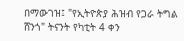በማውገዝ፤ "የኢትዮጵያ ሕዝብ የጋራ ትግል ሸንጎ" ትናንት የካቲት 4 ቀን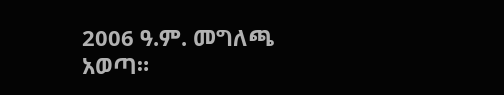2006 ዓ.ም. መግለጫ አወጣ።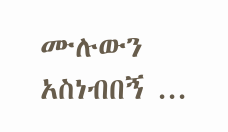ሙሉውን አስነብበኝ ...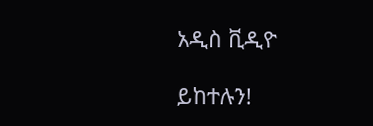አዲስ ቪዲዮ

ይከተሉን!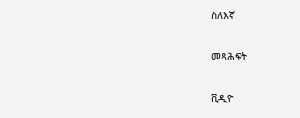ስለእኛ

መጻሕፍት

ቪዲዮ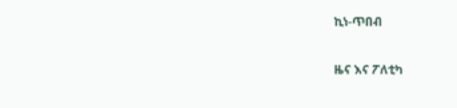ኪነ-ጥበብ

ዜና እና ፖለቲካ